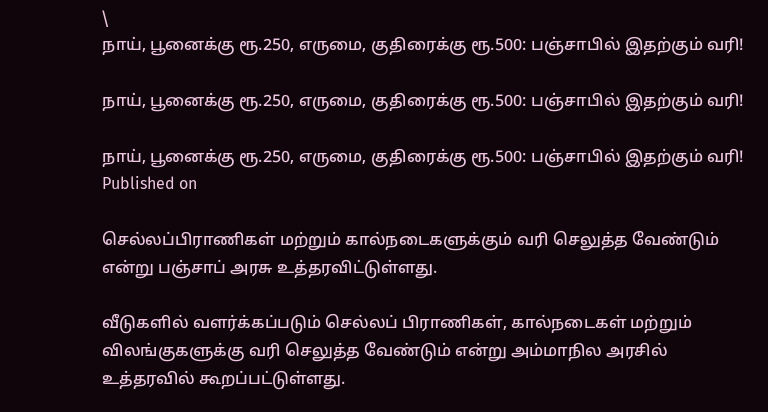\
நாய், பூனைக்கு ரூ.250, எருமை, குதிரைக்கு ரூ.500: பஞ்சாபில் இதற்கும் வரி!

நாய், பூனைக்கு ரூ.250, எருமை, குதிரைக்கு ரூ.500: பஞ்சாபில் இதற்கும் வரி!

நாய், பூனைக்கு ரூ.250, எருமை, குதிரைக்கு ரூ.500: பஞ்சாபில் இதற்கும் வரி!
Published on

செல்லப்பிராணிகள் மற்றும் கால்நடைகளுக்கும் வரி செலுத்த வேண்டும் என்று பஞ்சாப் அரசு உத்தரவிட்டுள்ளது.

வீடுகளில் வளர்க்கப்படும் செல்லப் பிராணிகள், கால்நடைகள் மற்றும் விலங்குகளுக்கு வரி செலுத்த வேண்டும் என்று அம்மாநில அரசில் உத்தரவில் கூறப்பட்டுள்ளது.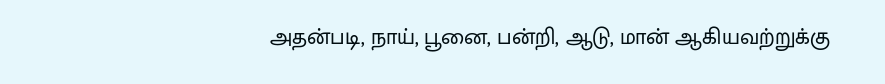அதன்படி, நாய், பூனை, பன்றி, ஆடு, மான் ஆகியவற்றுக்கு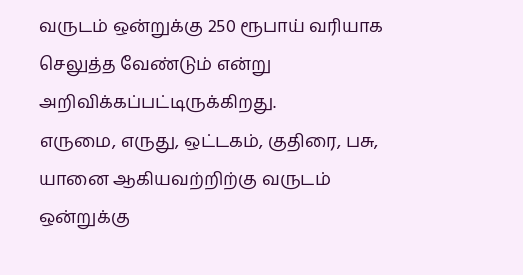வருடம் ஒன்றுக்கு 250 ரூபாய் வரியாக செலுத்த வேண்டும் என்று அறிவிக்கப்பட்டிருக்கிறது.
எருமை, எருது, ஒட்டகம், குதிரை, பசு, யானை ஆகியவற்றிற்கு வருடம் ஒன்றுக்கு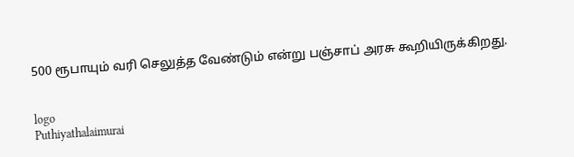500 ரூபாயும் வரி செலுத்த வேண்டும் என்று பஞ்சாப் அரசு கூறியிருக்கிறது.


logo
Puthiyathalaimurai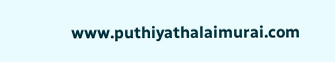www.puthiyathalaimurai.com